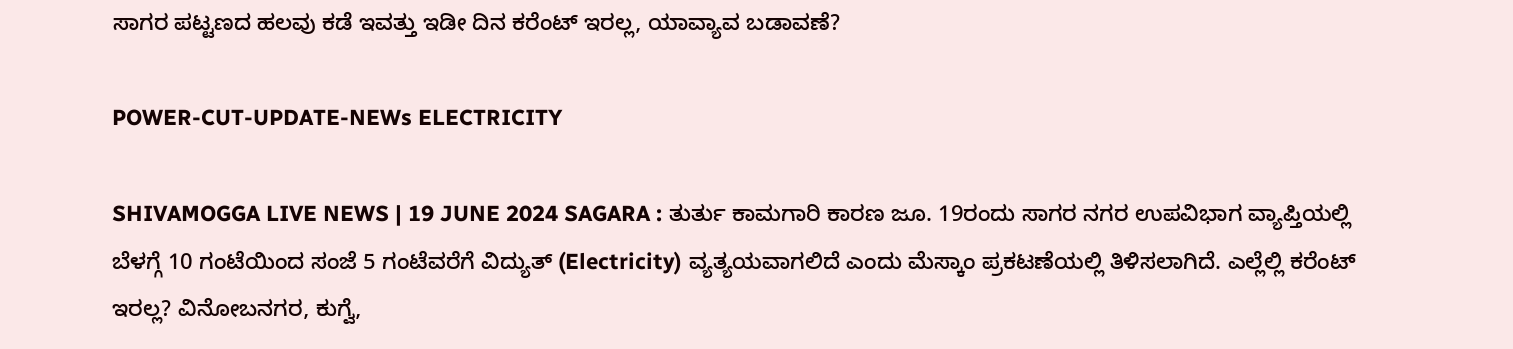ಸಾಗರ ಪಟ್ಟಣದ ಹಲವು ಕಡೆ ಇವತ್ತು ಇಡೀ ದಿನ ಕರೆಂಟ್‌ ಇರಲ್ಲ, ಯಾವ್ಯಾವ ಬಡಾವಣೆ?

POWER-CUT-UPDATE-NEWs ELECTRICITY

SHIVAMOGGA LIVE NEWS | 19 JUNE 2024 SAGARA : ತುರ್ತು ಕಾಮಗಾರಿ ಕಾರಣ ಜೂ. 19ರಂದು ಸಾಗರ ನಗರ ಉಪವಿಭಾಗ ವ್ಯಾಪ್ತಿಯಲ್ಲಿ ಬೆಳಗ್ಗೆ 10 ಗಂಟೆಯಿಂದ ಸಂಜೆ 5 ಗಂಟೆವರೆಗೆ ವಿದ್ಯುತ್‌ (Electricity) ವ್ಯತ್ಯಯವಾಗಲಿದೆ ಎಂದು ಮೆಸ್ಕಾಂ ಪ್ರಕಟಣೆಯಲ್ಲಿ ತಿಳಿಸಲಾಗಿದೆ. ಎಲ್ಲೆಲ್ಲಿ ಕರೆಂಟ್‌ ಇರಲ್ಲ? ವಿನೋಬನಗರ, ಕುಗ್ವೆ,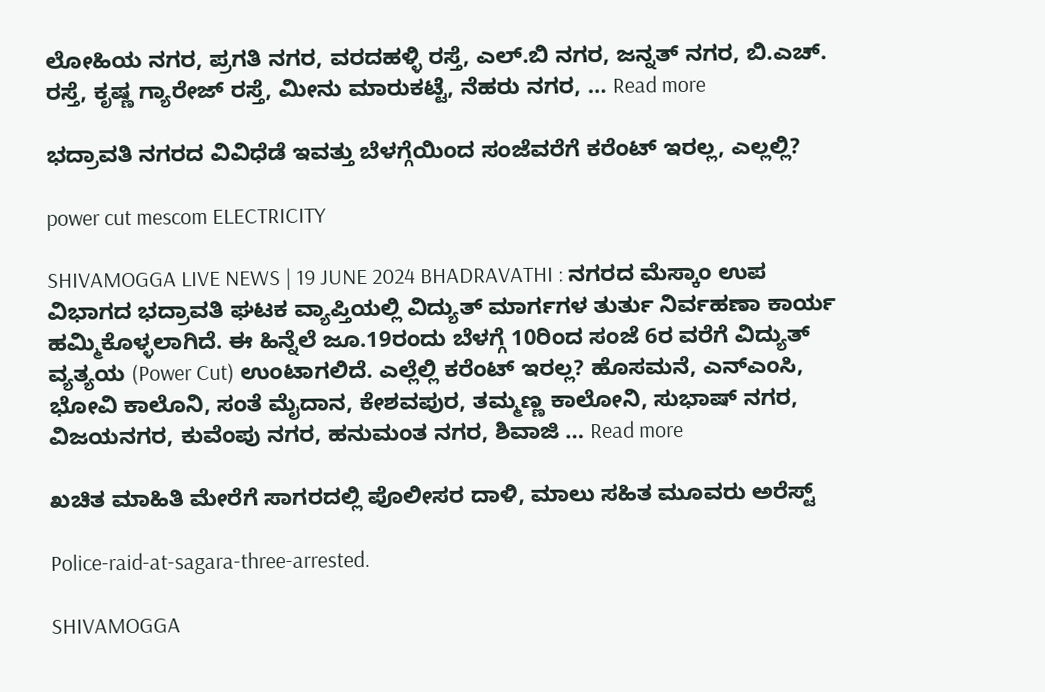ಲೋಹಿಯ ನಗರ, ಪ್ರಗತಿ ನಗರ, ವರದಹಳ್ಳಿ ರಸ್ತೆ, ಎಲ್.ಬಿ ನಗರ, ಜನ್ನತ್ ನಗರ, ಬಿ.ಎಚ್. ರಸ್ತೆ, ಕೃಷ್ಣ ಗ್ಯಾರೇಜ್ ರಸ್ತೆ, ಮೀನು ಮಾರುಕಟ್ಟೆ, ನೆಹರು ನಗರ, … Read more

ಭದ್ರಾವತಿ ನಗರದ ವಿವಿಧೆಡೆ ಇವತ್ತು ಬೆಳಗ್ಗೆಯಿಂದ ಸಂಜೆವರೆಗೆ ಕರೆಂಟ್‌ ಇರಲ್ಲ, ಎಲ್ಲಲ್ಲಿ?

power cut mescom ELECTRICITY

SHIVAMOGGA LIVE NEWS | 19 JUNE 2024 BHADRAVATHI : ನಗರದ ಮೆಸ್ಕಾಂ ಉಪ ವಿಭಾಗದ ಭದ್ರಾವತಿ ಘಟಕ ವ್ಯಾಪ್ತಿಯಲ್ಲಿ ವಿದ್ಯುತ್ ಮಾರ್ಗಗಳ ತುರ್ತು ನಿರ್ವಹಣಾ ಕಾರ್ಯ ಹಮ್ಮಿಕೊಳ್ಳಲಾಗಿದೆ. ಈ ಹಿನ್ನೆಲೆ ಜೂ.19ರಂದು ಬೆಳಗ್ಗೆ 10ರಿಂದ ಸಂಜೆ 6ರ ವರೆಗೆ ವಿದ್ಯುತ್ ವ್ಯತ್ಯಯ (Power Cut) ಉಂಟಾಗಲಿದೆ. ಎಲ್ಲೆಲ್ಲಿ ಕರೆಂಟ್‌ ಇರಲ್ಲ? ಹೊಸಮನೆ, ಎನ್‌ಎಂಸಿ, ಭೋವಿ ಕಾಲೊನಿ, ಸಂತೆ ಮೈದಾನ, ಕೇಶವಪುರ, ತಮ್ಮಣ್ಣ ಕಾಲೋನಿ, ಸುಭಾಷ್ ನಗರ, ವಿಜಯನಗರ, ಕುವೆಂಪು ನಗರ, ಹನುಮಂತ ನಗರ, ಶಿವಾಜಿ … Read more

ಖಚಿತ ಮಾಹಿತಿ ಮೇರೆಗೆ ಸಾಗರದಲ್ಲಿ ಪೊಲೀಸರ ದಾಳಿ, ಮಾಲು ಸಹಿತ ಮೂವರು ಅರೆಸ್ಟ್‌

Police-raid-at-sagara-three-arrested.

SHIVAMOGGA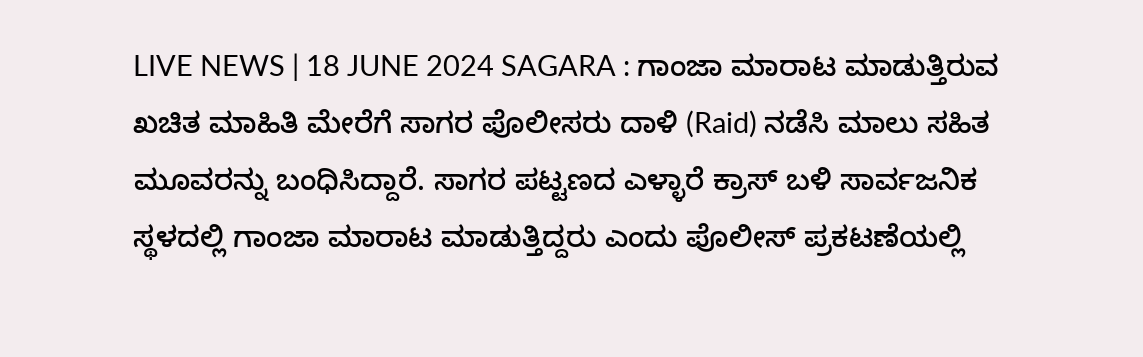LIVE NEWS | 18 JUNE 2024 SAGARA : ಗಾಂಜಾ ಮಾರಾಟ ಮಾಡುತ್ತಿರುವ ಖಚಿತ ಮಾಹಿತಿ ಮೇರೆಗೆ ಸಾಗರ ಪೊಲೀಸರು ದಾಳಿ (Raid) ನಡೆಸಿ ಮಾಲು ಸಹಿತ ಮೂವರನ್ನು ಬಂಧಿಸಿದ್ದಾರೆ. ಸಾಗರ ಪಟ್ಟಣದ ಎಳ್ಳಾರೆ ಕ್ರಾಸ್‌ ಬಳಿ ಸಾರ್ವಜನಿಕ ಸ್ಥಳದಲ್ಲಿ ಗಾಂಜಾ ಮಾರಾಟ ಮಾಡುತ್ತಿದ್ದರು ಎಂದು ಪೊಲೀಸ್‌ ಪ್ರಕಟಣೆಯಲ್ಲಿ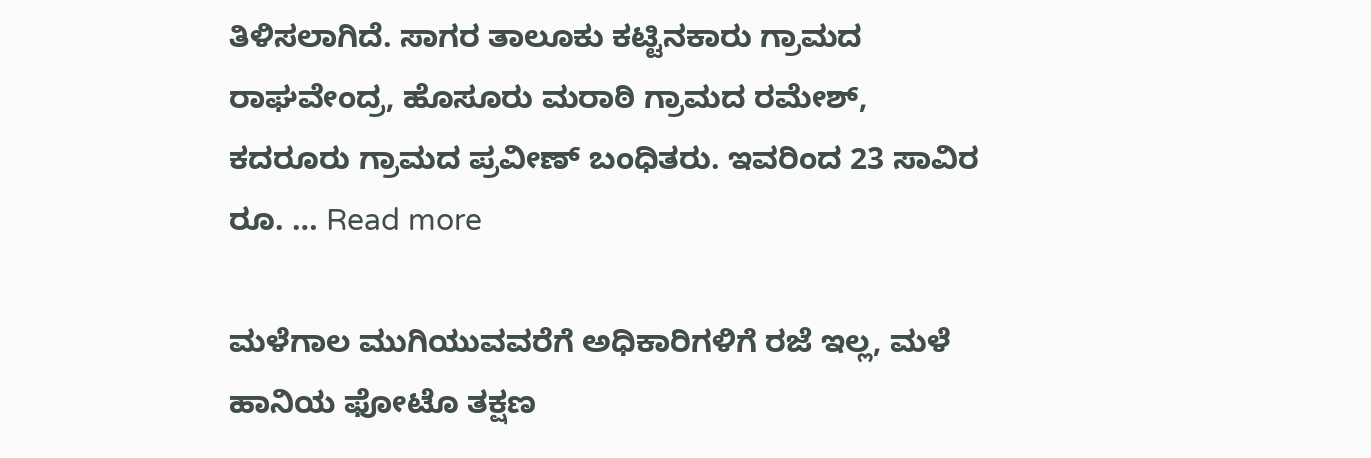ತಿಳಿಸಲಾಗಿದೆ. ಸಾಗರ ತಾಲೂಕು ಕಟ್ಟಿನಕಾರು ಗ್ರಾಮದ ರಾಘವೇಂದ್ರ, ಹೊಸೂರು ಮರಾಠಿ ಗ್ರಾಮದ ರಮೇಶ್‌, ಕದರೂರು ಗ್ರಾಮದ ಪ್ರವೀಣ್‌ ಬಂಧಿತರು. ಇವರಿಂದ 23 ಸಾವಿರ ರೂ. … Read more

ಮಳೆಗಾಲ ಮುಗಿಯುವವರೆಗೆ ಅಧಿಕಾರಿಗಳಿಗೆ ರಜೆ ಇಲ್ಲ, ಮಳೆ ಹಾನಿಯ ಫೋಟೊ ತಕ್ಷಣ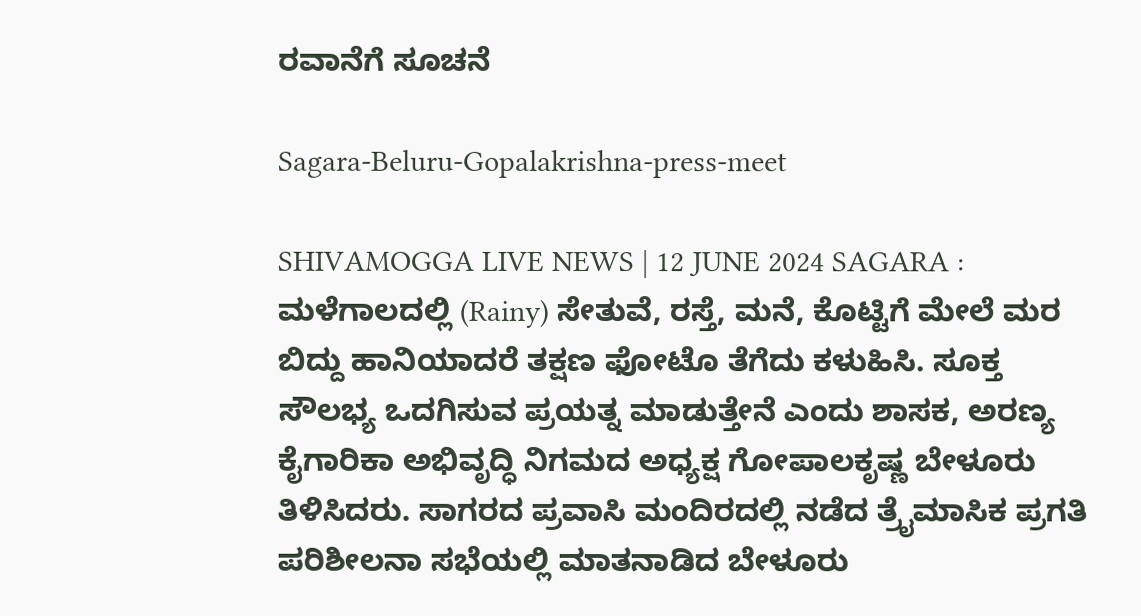ರವಾನೆಗೆ ಸೂಚನೆ

Sagara-Beluru-Gopalakrishna-press-meet

SHIVAMOGGA LIVE NEWS | 12 JUNE 2024 SAGARA : ಮಳೆಗಾಲದಲ್ಲಿ (Rainy) ಸೇತುವೆ, ರಸ್ತೆ, ಮನೆ, ಕೊಟ್ಟಿಗೆ ಮೇಲೆ ಮರ ಬಿದ್ದು ಹಾನಿಯಾದರೆ ತಕ್ಷಣ ಫೋಟೊ ತೆಗೆದು ಕಳುಹಿಸಿ. ಸೂಕ್ತ ಸೌಲಭ್ಯ ಒದಗಿಸುವ ಪ್ರಯತ್ನ ಮಾಡುತ್ತೇನೆ ಎಂದು ಶಾಸಕ, ಅರಣ್ಯ ಕೈಗಾರಿಕಾ ಅಭಿವೃದ್ಧಿ ನಿಗಮದ ಅಧ್ಯಕ್ಷ ಗೋಪಾಲಕೃಷ್ಣ ಬೇಳೂರು ತಿಳಿಸಿದರು. ಸಾಗರದ ಪ್ರವಾಸಿ ಮಂದಿರದಲ್ಲಿ ನಡೆದ ತ್ರೈಮಾಸಿಕ ಪ್ರಗತಿ ಪರಿಶೀಲನಾ ಸಭೆಯಲ್ಲಿ ಮಾತನಾಡಿದ ಬೇಳೂರು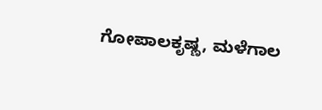ಗೋಪಾಲಕೃಷ್ಣ, ಮಳೆಗಾಲ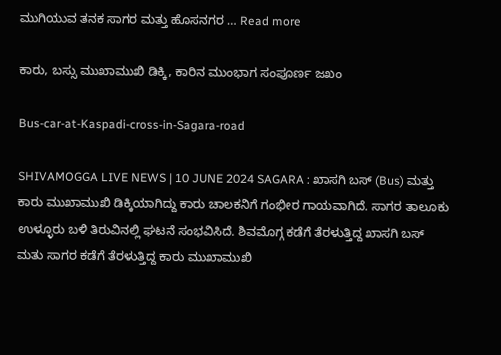ಮುಗಿಯುವ ತನಕ ಸಾಗರ ಮತ್ತು ಹೊಸನಗರ … Read more

ಕಾರು, ಬಸ್ಸು ಮುಖಾಮುಖಿ ಡಿಕ್ಕಿ, ಕಾರಿನ ಮುಂಭಾಗ ಸಂಪೂರ್ಣ ಜಖಂ

Bus-car-at-Kaspadi-cross-in-Sagara-road

SHIVAMOGGA LIVE NEWS | 10 JUNE 2024 SAGARA : ಖಾಸಗಿ ಬಸ್‌ (Bus) ಮತ್ತು ಕಾರು ಮುಖಾಮುಖಿ ಡಿಕ್ಕಿಯಾಗಿದ್ದು ಕಾರು ಚಾಲಕನಿಗೆ ಗಂಭೀರ ಗಾಯವಾಗಿದೆ. ಸಾಗರ ತಾಲೂಕು ಉಳ್ಳೂರು ಬಳಿ ತಿರುವಿನಲ್ಲಿ ಘಟನೆ ಸಂಭವಿಸಿದೆ. ಶಿವಮೊಗ್ಗ ಕಡೆಗೆ ತೆರಳುತ್ತಿದ್ದ ಖಾಸಗಿ ಬಸ್‌ ಮತು ಸಾಗರ ಕಡೆಗೆ ತೆರಳುತ್ತಿದ್ದ ಕಾರು ಮುಖಾಮುಖಿ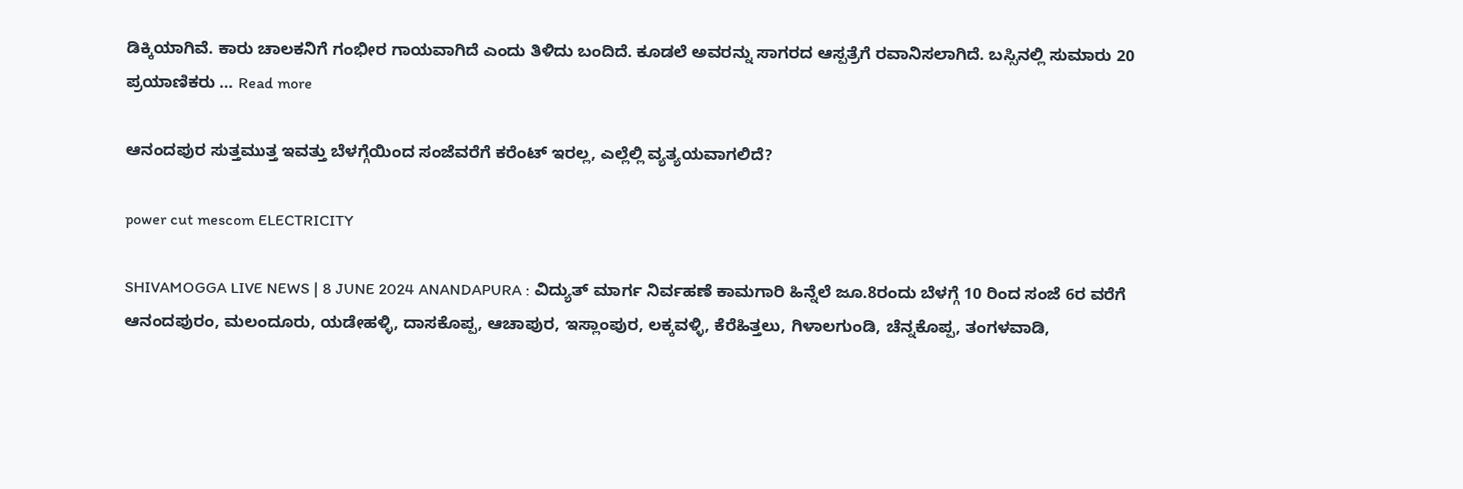ಡಿಕ್ಕಿಯಾಗಿವೆ. ಕಾರು ಚಾಲಕನಿಗೆ ಗಂಭೀರ ಗಾಯವಾಗಿದೆ ಎಂದು ತಿಳಿದು ಬಂದಿದೆ. ಕೂಡಲೆ ಅವರನ್ನು ಸಾಗರದ ಆಸ್ಪತ್ರೆಗೆ ರವಾನಿಸಲಾಗಿದೆ. ಬಸ್ಸಿನಲ್ಲಿ ಸುಮಾರು 20 ಪ್ರಯಾಣಿಕರು … Read more

ಆನಂದಪುರ ಸುತ್ತಮುತ್ತ ಇವತ್ತು ಬೆಳಗ್ಗೆಯಿಂದ ಸಂಜೆವರೆಗೆ ಕರೆಂಟ್‌ ಇರಲ್ಲ, ಎಲ್ಲೆಲ್ಲಿ ವ್ಯತ್ಯಯವಾಗಲಿದೆ?

power cut mescom ELECTRICITY

SHIVAMOGGA LIVE NEWS | 8 JUNE 2024 ANANDAPURA : ವಿದ್ಯುತ್ ಮಾರ್ಗ ನಿರ್ವಹಣೆ ಕಾಮಗಾರಿ ಹಿನ್ನೆಲೆ ಜೂ.8ರಂದು ಬೆಳಗ್ಗೆ 10 ರಿಂದ ಸಂಜೆ 6ರ ವರೆಗೆ ಆನಂದಪುರಂ, ಮಲಂದೂರು, ಯಡೇಹಳ್ಳಿ, ದಾಸಕೊಪ್ಪ, ಆಚಾಪುರ, ಇಸ್ಲಾಂಪುರ, ಲಕ್ಕವಳ್ಳಿ, ಕೆರೆಹಿತ್ತಲು, ಗಿಳಾಲಗುಂಡಿ, ಚೆನ್ನಕೊಪ್ಪ, ತಂಗಳವಾಡಿ,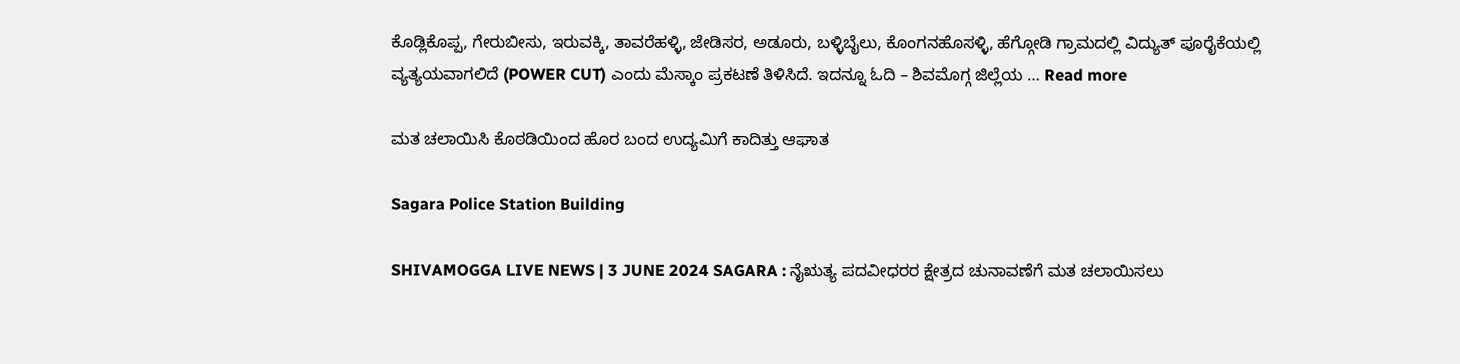ಕೊಡ್ಲಿಕೊಪ್ಪ, ಗೇರುಬೀಸು, ಇರುವಕ್ಕಿ, ತಾವರೆಹಳ್ಳಿ, ಜೇಡಿಸರ, ಅಡೂರು, ಬಳ್ಳಿಬೈಲು, ಕೊಂಗನಹೊಸಳ್ಳಿ, ಹೆಗ್ಗೋಡಿ ಗ್ರಾಮದಲ್ಲಿ ವಿದ್ಯುತ್‌ ಪೂರೈಕೆಯಲ್ಲಿ ವ್ಯತ್ಯಯವಾಗಲಿದೆ (POWER CUT) ಎಂದು ಮೆಸ್ಕಾಂ ಪ್ರಕಟಣೆ ತಿಳಿಸಿದೆ. ಇದನ್ನೂ ಓದಿ – ಶಿವಮೊಗ್ಗ ಜಿಲ್ಲೆಯ … Read more

ಮತ ಚಲಾಯಿಸಿ ಕೊಠಡಿಯಿಂದ ಹೊರ ಬಂದ ಉದ್ಯಮಿಗೆ ಕಾದಿತ್ತು ಆಘಾತ

Sagara Police Station Building

SHIVAMOGGA LIVE NEWS | 3 JUNE 2024 SAGARA : ನೈಋತ್ಯ ಪದವೀಧರರ ಕ್ಷೇತ್ರದ ಚುನಾವಣೆಗೆ ಮತ ಚಲಾಯಿಸಲು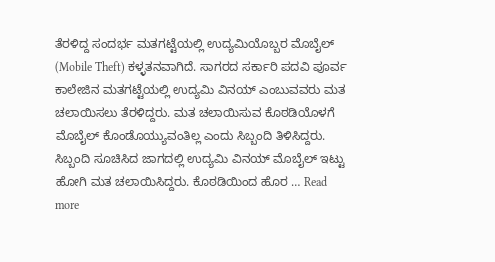ತೆರಳಿದ್ದ ಸಂದರ್ಭ ಮತಗಟ್ಟೆಯಲ್ಲಿ ಉದ್ಯಮಿಯೊಬ್ಬರ ಮೊಬೈಲ್‌ (Mobile Theft) ಕಳ್ಳತನವಾಗಿದೆ. ಸಾಗರದ ಸರ್ಕಾರಿ ಪದವಿ ಪೂರ್ವ ಕಾಲೇಜಿನ ಮತಗಟ್ಟೆಯಲ್ಲಿ ಉದ್ಯಮಿ ವಿನಯ್‌ ಎಂಬುವವರು ಮತ ಚಲಾಯಿಸಲು ತೆರಳಿದ್ದರು. ಮತ ಚಲಾಯಿಸುವ ಕೊಠಡಿಯೊಳಗೆ ಮೊಬೈಲ್‌ ಕೊಂಡೊಯ್ಯುವಂತಿಲ್ಲ ಎಂದು ಸಿಬ್ಬಂದಿ ತಿಳಿಸಿದ್ದರು. ಸಿಬ್ಬಂದಿ ಸೂಚಿಸಿದ ಜಾಗದಲ್ಲಿ ಉದ್ಯಮಿ ವಿನಯ್‌ ಮೊಬೈಲ್‌ ಇಟ್ಟು ಹೋಗಿ ಮತ ಚಲಾಯಿಸಿದ್ದರು. ಕೊಠಡಿಯಿಂದ ಹೊರ … Read more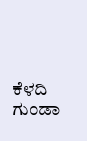ಕೆಳದಿ ಗುಂಡಾ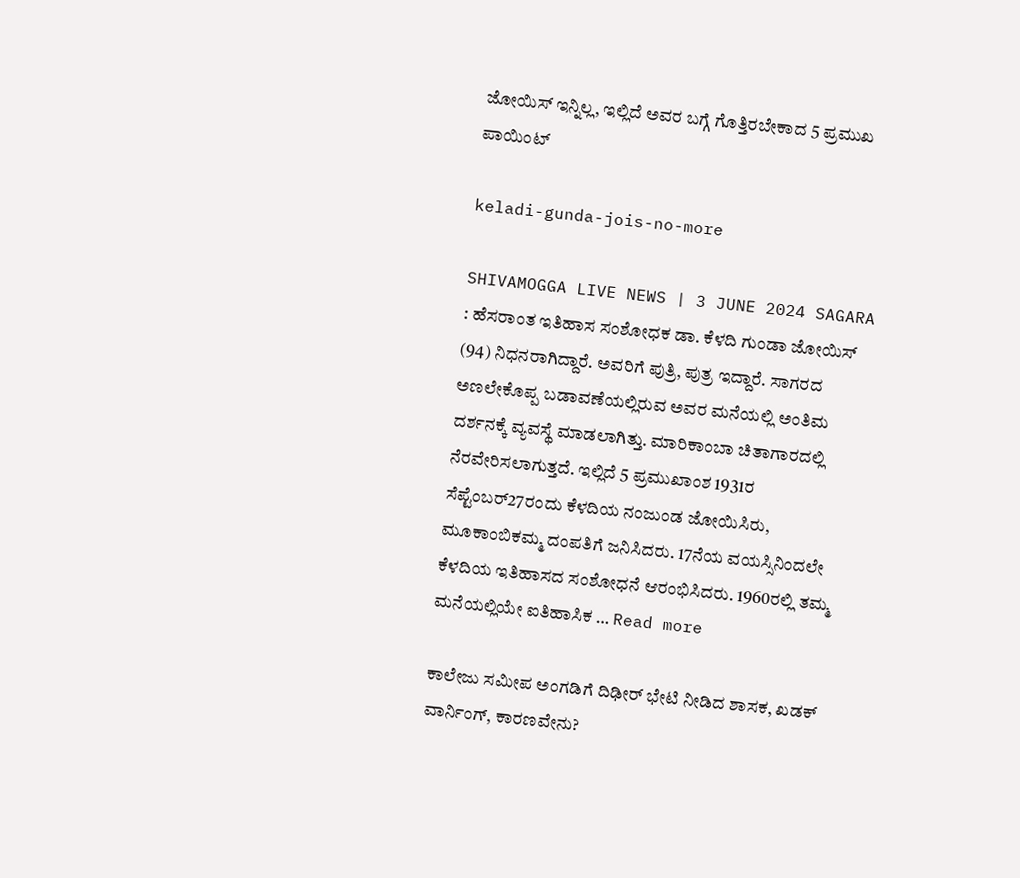ಜೋಯಿಸ್‌ ಇನ್ನಿಲ್ಲ, ಇಲ್ಲಿದೆ ಅವರ ಬಗ್ಗೆ ಗೊತ್ತಿರಬೇಕಾದ 5 ಪ್ರಮುಖ ಪಾಯಿಂಟ್

keladi-gunda-jois-no-more

SHIVAMOGGA LIVE NEWS | 3 JUNE 2024 SAGARA : ಹೆಸರಾಂತ ಇತಿಹಾಸ ಸಂಶೋಧಕ ಡಾ. ಕೆಳದಿ ಗುಂಡಾ ಜೋಯಿಸ್‌ (94) ನಿಧನರಾಗಿದ್ದಾರೆ. ಅವರಿಗೆ ಪುತ್ರಿ, ಪುತ್ರ ಇದ್ದಾರೆ. ಸಾಗರದ ಅಣಲೇಕೊಪ್ಪ ಬಡಾವಣೆಯಲ್ಲಿರುವ ಅವರ ಮನೆಯಲ್ಲಿ ಅಂತಿಮ ದರ್ಶನಕ್ಕೆ ವ್ಯವಸ್ಥೆ ಮಾಡಲಾಗಿತ್ತು. ಮಾರಿಕಾಂಬಾ ಚಿತಾಗಾರದಲ್ಲಿ ನೆರವೇರಿಸಲಾಗುತ್ತದೆ. ಇಲ್ಲಿದೆ 5 ಪ್ರಮುಖಾಂಶ 1931ರ ಸೆಪ್ಟೆಂಬರ್27ರಂದು ಕೆಳದಿಯ ನಂಜುಂಡ ಜೋಯಿಸಿರು, ಮೂಕಾಂಬಿಕಮ್ಮ ದಂಪತಿಗೆ ಜನಿಸಿದರು. 17ನೆಯ ವಯಸ್ಸಿನಿಂದಲೇ ಕೆಳದಿಯ ಇತಿಹಾಸದ ಸಂಶೋಧನೆ ಆರಂಭಿಸಿದರು. 1960ರಲ್ಲಿ ತಮ್ಮ ಮನೆಯಲ್ಲಿಯೇ ಐತಿಹಾಸಿಕ … Read more

ಕಾಲೇಜು ಸಮೀಪ ಅಂಗಡಿಗೆ ದಿಢೀರ್‌ ಭೇಟಿ ನೀಡಿದ ಶಾಸಕ, ಖಡಕ್‌ ವಾರ್ನಿಂಗ್‌, ಕಾರಣವೇನು?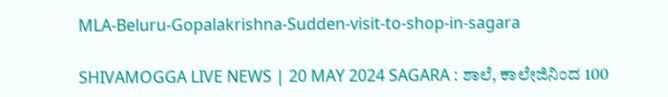MLA-Beluru-Gopalakrishna-Sudden-visit-to-shop-in-sagara

SHIVAMOGGA LIVE NEWS | 20 MAY 2024 SAGARA : ಶಾಲೆ, ಕಾಲೇಜಿನಿಂದ 100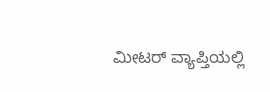ಮೀಟರ್‌ ವ್ಯಾಪ್ತಿಯಲ್ಲಿ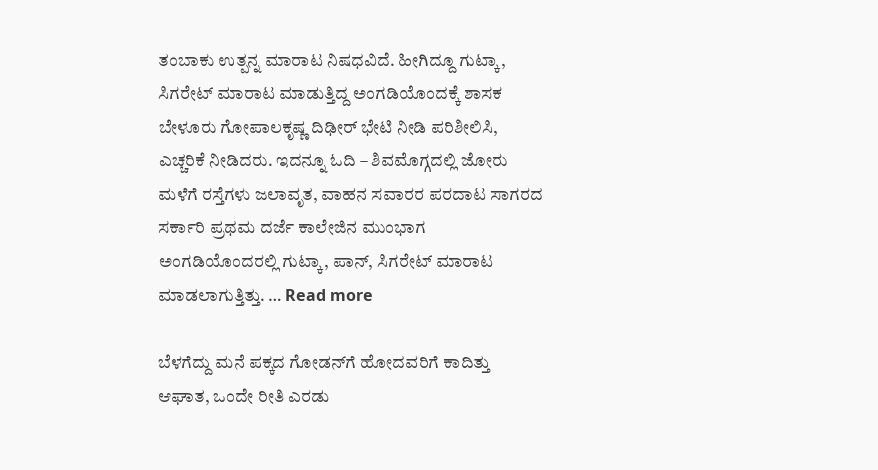ತಂಬಾಕು ಉತ್ಪನ್ನ ಮಾರಾಟ ನಿಷಧವಿದೆ. ಹೀಗಿದ್ದೂ ಗುಟ್ಕಾ, ಸಿಗರೇಟ್‌ ಮಾರಾಟ ಮಾಡುತ್ತಿದ್ದ ಅಂಗಡಿಯೊಂದಕ್ಕೆ ಶಾಸಕ ಬೇಳೂರು ಗೋಪಾಲಕೃಷ್ಣ ದಿಢೀರ್‌ ಭೇಟಿ ನೀಡಿ ಪರಿಶೀಲಿಸಿ, ಎಚ್ಚರಿಕೆ ನೀಡಿದರು. ಇದನ್ನೂ ಓದಿ – ಶಿವಮೊಗ್ಗದಲ್ಲಿ ಜೋರು ಮಳೆಗೆ ರಸ್ತೆಗಳು ಜಲಾವೃತ, ವಾಹನ ಸವಾರರ ಪರದಾಟ ಸಾಗರದ ಸರ್ಕಾರಿ ಪ್ರಥಮ ದರ್ಜೆ ಕಾಲೇಜಿನ ಮುಂಭಾಗ ಅಂಗಡಿಯೊಂದರಲ್ಲಿ ಗುಟ್ಕಾ, ಪಾನ್‌, ಸಿಗರೇಟ್‌ ಮಾರಾಟ ಮಾಡಲಾಗುತ್ತಿತ್ತು. … Read more

ಬೆಳಗೆದ್ದು ಮನೆ ಪಕ್ಕದ ಗೋಡನ್‌ಗೆ ಹೋದವರಿಗೆ ಕಾದಿತ್ತು ಆಘಾತ, ಒಂದೇ ರೀತಿ ಎರಡು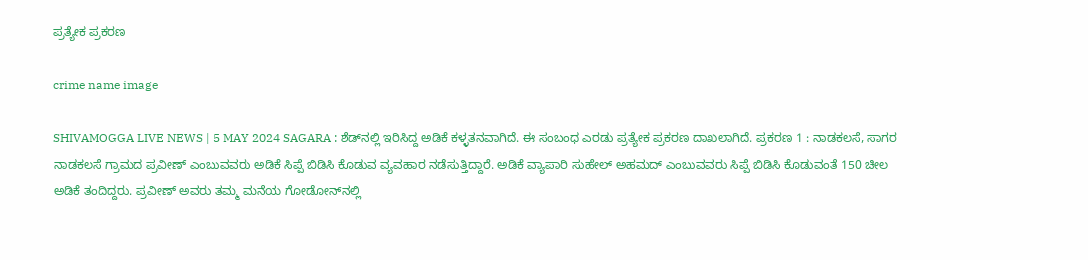ಪ್ರತ್ಯೇಕ ಪ್ರಕರಣ

crime name image

SHIVAMOGGA LIVE NEWS | 5 MAY 2024 SAGARA : ಶೆಡ್‌ನಲ್ಲಿ ಇರಿಸಿದ್ದ ಅಡಿಕೆ ಕಳ್ಳತನವಾಗಿದೆ. ಈ ಸಂಬಂಧ ಎರಡು ಪ್ರತ್ಯೇಕ ಪ್ರಕರಣ ದಾಖಲಾಗಿದೆ. ಪ್ರಕರಣ 1 : ನಾಡಕಲಸೆ, ಸಾಗರ ನಾಡಕಲಸೆ ಗ್ರಾಮದ ಪ್ರವೀಣ್‌ ಎಂಬುವವರು ಅಡಿಕೆ ಸಿಪ್ಪೆ ಬಿಡಿಸಿ ಕೊಡುವ ವ್ಯವಹಾರ ನಡೆಸುತ್ತಿದ್ದಾರೆ. ಅಡಿಕೆ ವ್ಯಾಪಾರಿ ಸುಹೇಲ್‌ ಅಹಮದ್‌ ಎಂಬುವವರು ಸಿಪ್ಪೆ ಬಿಡಿಸಿ ಕೊಡುವಂತೆ 150 ಚೀಲ ಅಡಿಕೆ ತಂದಿದ್ದರು. ಪ್ರವೀಣ್‌ ಅವರು ತಮ್ಮ ಮನೆಯ ಗೋಡೋನ್‌ನಲ್ಲಿ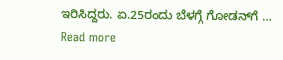ಇರಿಸಿದ್ದರು. ಏ.25ರಂದು ಬೆಳಗ್ಗೆ ಗೋಡನ್‌ಗೆ … Read more